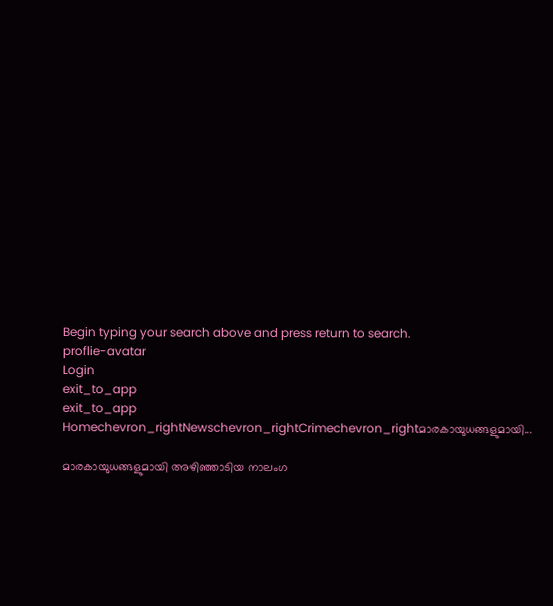Begin typing your search above and press return to search.
proflie-avatar
Login
exit_to_app
exit_to_app
Homechevron_rightNewschevron_rightCrimechevron_rightമാരകായുധങ്ങളുമായി...

മാരകായുധങ്ങളുമായി അഴിഞ്ഞാടിയ നാലംഗ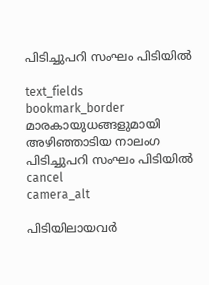പിടിച്ചുപറി സംഘം പിടിയിൽ

text_fields
bookmark_border
മാരകായുധങ്ങളുമായി അഴിഞ്ഞാടിയ നാലംഗ പിടിച്ചുപറി സംഘം പിടിയിൽ
cancel
camera_alt

പിടിയിലായവർ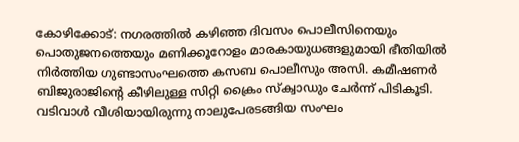കോഴിക്കോട്: നഗരത്തിൽ കഴിഞ്ഞ ദിവസം പൊലീസിനെയും പൊതുജനത്തെയും മണിക്കൂറോളം മാരകായുധങ്ങളുമായി ഭീതിയിൽ നിർത്തിയ ഗുണ്ടാസംഘത്തെ കസബ പൊലീസും അസി. കമീഷണർ ബിജുരാജിന്റെ കീഴിലുള്ള സിറ്റി ക്രൈം സ്ക്വാഡും ചേർന്ന് പിടികൂടി. വടിവാൾ വീശിയായിരുന്നു നാലുപേരടങ്ങിയ സംഘം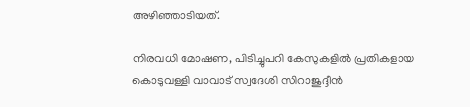അഴിഞ്ഞാടിയത്.

നിരവധി മോഷണ, പിടിച്ചുപറി കേസുകളിൽ പ്രതികളായ കൊടുവള്ളി വാവാട് സ്വദേശി സിറാജുദ്ദീൻ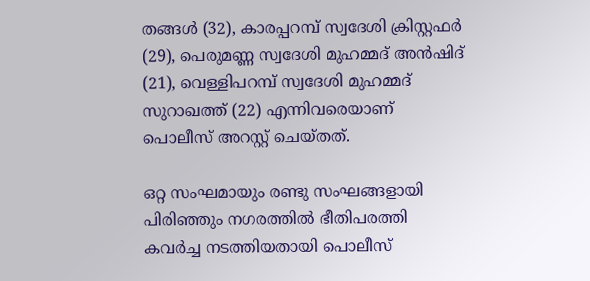തങ്ങൾ (32), കാരപ്പറമ്പ് സ്വദേശി ക്രിസ്റ്റഫർ (29), പെരുമണ്ണ സ്വദേശി മുഹമ്മദ് അൻഷിദ് (21), വെള്ളിപറമ്പ് സ്വദേശി മുഹമ്മദ് സുറാഖത്ത് (22) എന്നിവരെയാണ് പൊലീസ് അറസ്റ്റ് ചെയ്തത്.

ഒറ്റ സംഘമായും രണ്ടു സംഘങ്ങളായി പിരിഞ്ഞും നഗരത്തിൽ ഭീതിപരത്തി കവർച്ച നടത്തിയതായി പൊലീസ്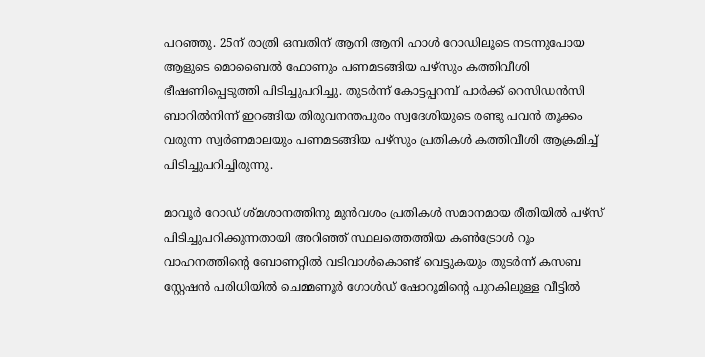പറഞ്ഞു. 25ന് രാത്രി ഒമ്പതിന് ആനി ആനി ഹാൾ റോഡിലൂടെ നടന്നുപോയ ആളുടെ മൊബൈൽ ഫോണും പണമടങ്ങിയ പഴ്‌സും കത്തിവീശി ഭീഷണിപ്പെടുത്തി പിടിച്ചുപറിച്ചു. തുടർന്ന് കോട്ടപ്പറമ്പ് പാർക്ക് റെസിഡൻസി ബാറിൽനിന്ന് ഇറങ്ങിയ തിരുവനന്തപുരം സ്വദേശിയുടെ രണ്ടു പവൻ തൂക്കം വരുന്ന സ്വർണമാലയും പണമടങ്ങിയ പഴ്‌സും പ്രതികൾ കത്തിവീശി ആക്രമിച്ച് പിടിച്ചുപറിച്ചിരുന്നു.

മാവൂർ റോഡ് ശ്മശാനത്തിനു മുൻവശം പ്രതികൾ സമാനമായ രീതിയിൽ പഴ്‌സ് പിടിച്ചുപറിക്കുന്നതായി അറിഞ്ഞ് സ്ഥലത്തെത്തിയ കൺട്രോൾ റൂം വാഹനത്തിന്റെ ബോണറ്റിൽ വടിവാൾകൊണ്ട് വെട്ടുകയും തുടർന്ന് കസബ സ്റ്റേഷൻ പരിധിയിൽ ചെമ്മണൂർ ഗോൾഡ് ഷോറൂമിന്റെ പുറകിലുള്ള വീട്ടിൽ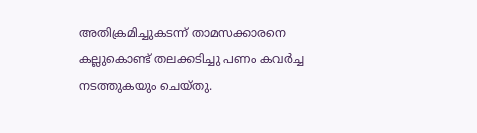അതിക്രമിച്ചുകടന്ന് താമസക്കാരനെ കല്ലുകൊണ്ട് തലക്കടിച്ചു പണം കവർച്ച നടത്തുകയും ചെയ്തു.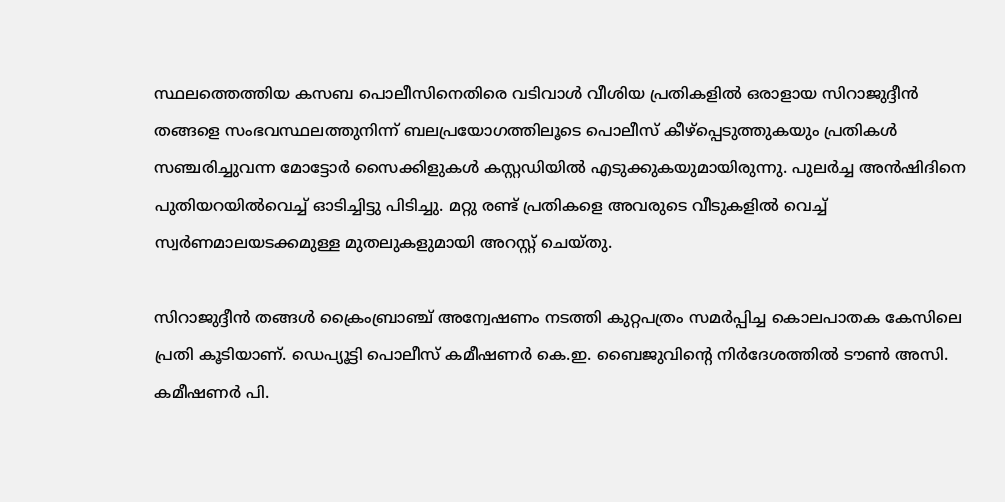സ്ഥലത്തെത്തിയ കസബ പൊലീസിനെതിരെ വടിവാൾ വീശിയ പ്രതികളിൽ ഒരാളായ സിറാജുദ്ദീൻ തങ്ങളെ സംഭവസ്ഥലത്തുനിന്ന് ബലപ്രയോഗത്തിലൂടെ പൊലീസ് കീഴ്‌പ്പെടുത്തുകയും പ്രതികൾ സഞ്ചരിച്ചുവന്ന മോട്ടോർ സൈക്കിളുകൾ കസ്റ്റഡിയിൽ എടുക്കുകയുമായിരുന്നു. പുലർച്ച അൻഷിദിനെ പുതിയറയിൽവെച്ച് ഓടിച്ചിട്ടു പിടിച്ചു. മറ്റു രണ്ട് പ്രതികളെ അവരുടെ വീടുകളിൽ വെച്ച് സ്വർണമാലയടക്കമുള്ള മുതലുകളുമായി അറസ്റ്റ് ചെയ്തു.

സിറാജുദ്ദീൻ തങ്ങൾ ക്രൈംബ്രാഞ്ച് അന്വേഷണം നടത്തി കുറ്റപത്രം സമർപ്പിച്ച കൊലപാതക കേസിലെ പ്രതി കൂടിയാണ്. ഡെപ്യൂട്ടി പൊലീസ് കമീഷണർ കെ.ഇ. ബൈജുവിന്റെ നിർദേശത്തിൽ ടൗൺ അസി. കമീഷണർ പി.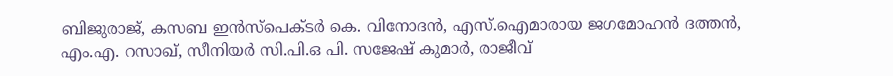ബിജുരാജ്, കസബ ഇൻസ്പെക്ടർ കെ. വിനോദൻ, എസ്.ഐമാരായ ജഗമോഹൻ ദത്തൻ, എം.എ. റസാഖ്, സീനിയർ സി.പി.ഒ പി. സജേഷ് കുമാർ, രാജീവ്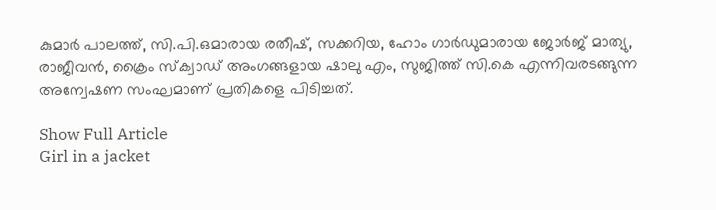കുമാർ പാലത്ത്, സി.പി.ഒമാരായ രതീഷ്, സക്കറിയ, ഹോം ഗാർഡുമാരായ ജോർജ് മാത്യു, രാജീവൻ, ക്രൈം സ്‌ക്വാഡ് അംഗങ്ങളായ ഷാലു എം, സുജിത്ത് സി.കെ എന്നിവരടങ്ങുന്ന അന്വേഷണ സംഘമാണ് പ്രതികളെ പിടിച്ചത്.

Show Full Article
Girl in a jacket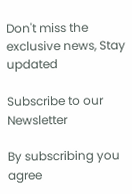Don't miss the exclusive news, Stay updated

Subscribe to our Newsletter

By subscribing you agree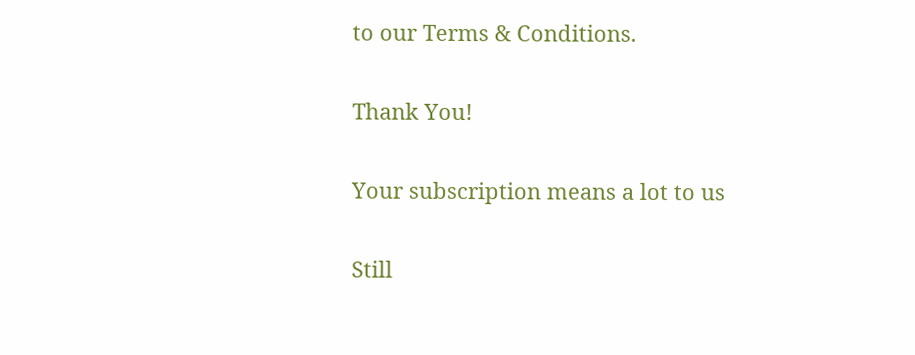to our Terms & Conditions.

Thank You!

Your subscription means a lot to us

Still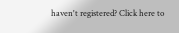haven't registered? Click here to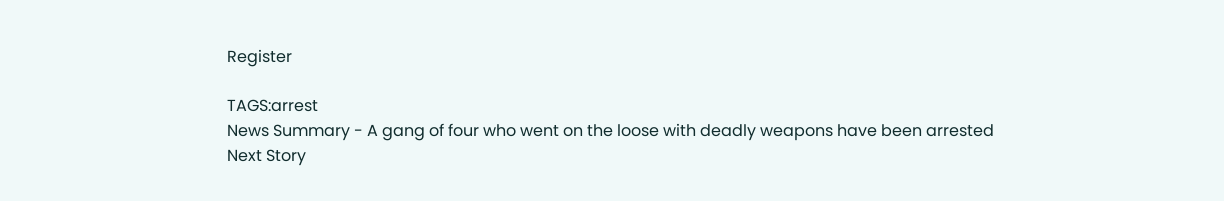Register

TAGS:arrest
News Summary - A gang of four who went on the loose with deadly weapons have been arrested
Next Story